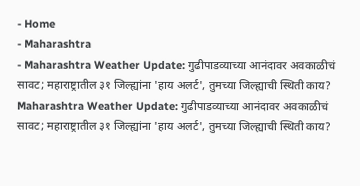- Home
- Maharashtra
- Maharashtra Weather Update: गुढीपाडव्याच्या आनंदावर अवकाळीचं सावट; महाराष्ट्रातील ३१ जिल्ह्यांना 'हाय अलर्ट', तुमच्या जिल्ह्याची स्थिती काय?
Maharashtra Weather Update: गुढीपाडव्याच्या आनंदावर अवकाळीचं सावट; महाराष्ट्रातील ३१ जिल्ह्यांना 'हाय अलर्ट', तुमच्या जिल्ह्याची स्थिती काय?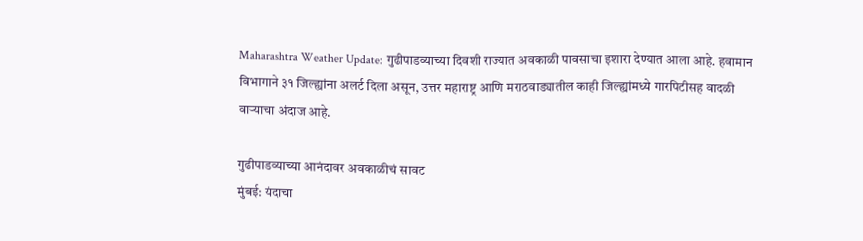Maharashtra Weather Update: गुढीपाडव्याच्या दिवशी राज्यात अवकाळी पावसाचा इशारा देण्यात आला आहे. हवामान विभागाने ३१ जिल्ह्यांना अलर्ट दिला असून, उत्तर महाराष्ट्र आणि मराठवाड्यातील काही जिल्ह्यांमध्ये गारपिटीसह वादळी वाऱ्याचा अंदाज आहे.

गुढीपाडव्याच्या आनंदावर अवकाळीचं सावट
मुंबई: यंदाचा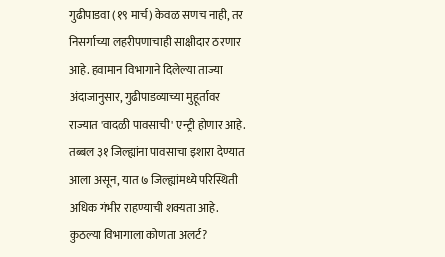गुढीपाडवा (१९ मार्च) केवळ सणच नाही, तर निसर्गाच्या लहरीपणाचाही साक्षीदार ठरणार आहे. हवामान विभागाने दिलेल्या ताज्या अंदाजानुसार, गुढीपाडव्याच्या मुहूर्तावर राज्यात 'वादळी पावसाची' एन्ट्री होणार आहे. तब्बल ३१ जिल्ह्यांना पावसाचा इशारा देण्यात आला असून, यात ७ जिल्ह्यांमध्ये परिस्थिती अधिक गंभीर राहण्याची शक्यता आहे.
कुठल्या विभागाला कोणता अलर्ट?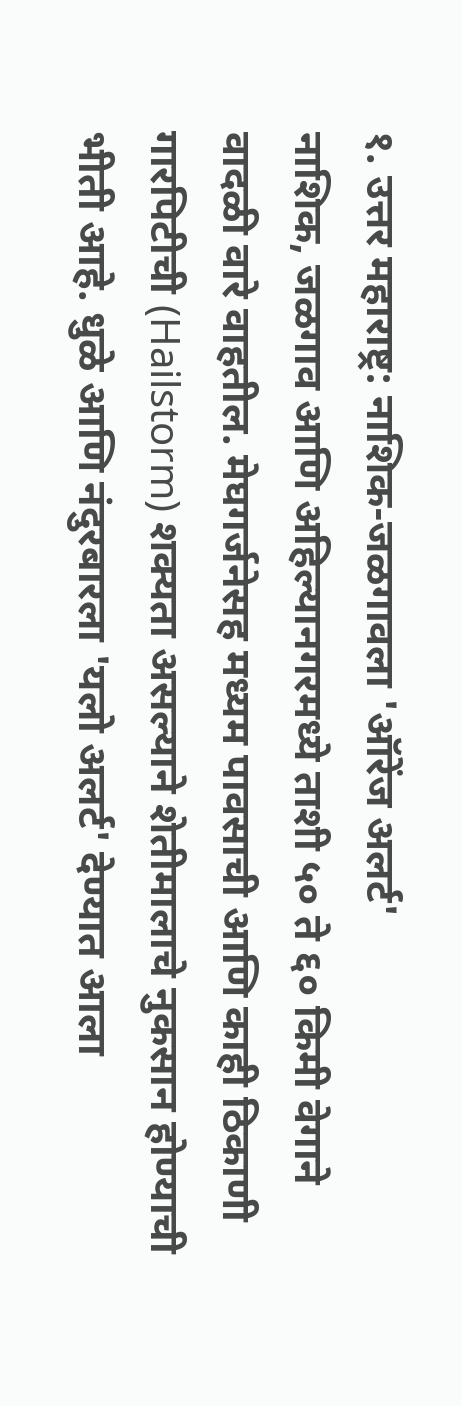१. उत्तर महाराष्ट्र: नाशिक-जळगावला 'ऑरेंज अलर्ट'
नाशिक, जळगाव आणि अहिल्यानगरमध्ये ताशी ५० ते ६० किमी वेगाने वादळी वारे वाहतील. मेघगर्जनेसह मध्यम पावसाची आणि काही ठिकाणी गारपिटीची (Hailstorm) शक्यता असल्याने शेतीमालाचे नुकसान होण्याची भीती आहे. धुळे आणि नंदुरबारला 'यलो अलर्ट' देण्यात आला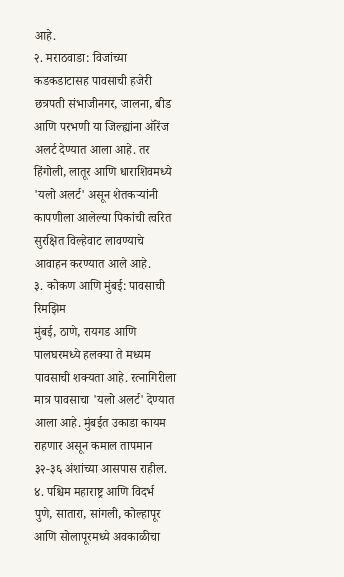आहे.
२. मराठवाडा: विजांच्या कडकडाटासह पावसाची हजेरी
छत्रपती संभाजीनगर, जालना, बीड आणि परभणी या जिल्ह्यांना ऑरेंज अलर्ट देण्यात आला आहे. तर हिंगोली, लातूर आणि धाराशिवमध्ये 'यलो अलर्ट' असून शेतकऱ्यांनी कापणीला आलेल्या पिकांची त्वरित सुरक्षित विल्हेवाट लावण्याचे आवाहन करण्यात आले आहे.
३. कोकण आणि मुंबई: पावसाची रिमझिम
मुंबई, ठाणे, रायगड आणि पालघरमध्ये हलक्या ते मध्यम पावसाची शक्यता आहे. रत्नागिरीला मात्र पावसाचा 'यलो अलर्ट' देण्यात आला आहे. मुंबईत उकाडा कायम राहणार असून कमाल तापमान ३२-३६ अंशांच्या आसपास राहील.
४. पश्चिम महाराष्ट्र आणि विदर्भ
पुणे, सातारा, सांगली, कोल्हापूर आणि सोलापूरमध्ये अवकाळीचा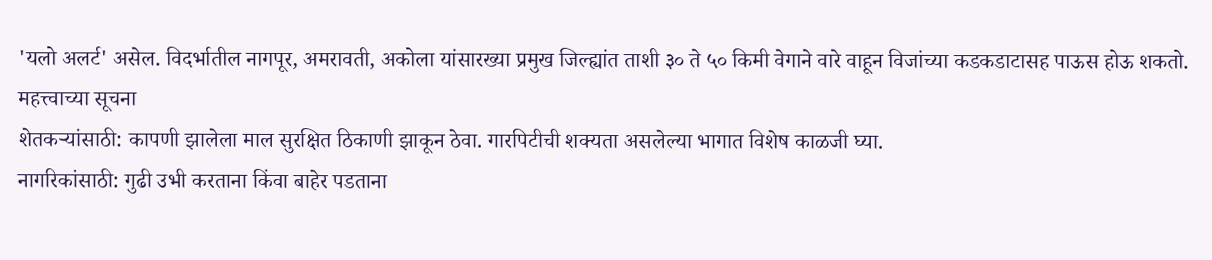'यलो अलर्ट' असेल. विदर्भातील नागपूर, अमरावती, अकोला यांसारख्या प्रमुख जिल्ह्यांत ताशी ३० ते ५० किमी वेगाने वारे वाहून विजांच्या कडकडाटासह पाऊस होऊ शकतो.
महत्त्वाच्या सूचना
शेतकऱ्यांसाठी: कापणी झालेला माल सुरक्षित ठिकाणी झाकून ठेवा. गारपिटीची शक्यता असलेल्या भागात विशेष काळजी घ्या.
नागरिकांसाठी: गुढी उभी करताना किंवा बाहेर पडताना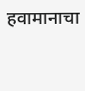हवामानाचा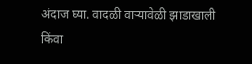अंदाज घ्या. वादळी वाऱ्यावेळी झाडाखाली किंवा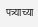पत्र्याच्या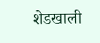शेडखाली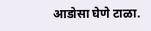आडोसा घेणे टाळा.